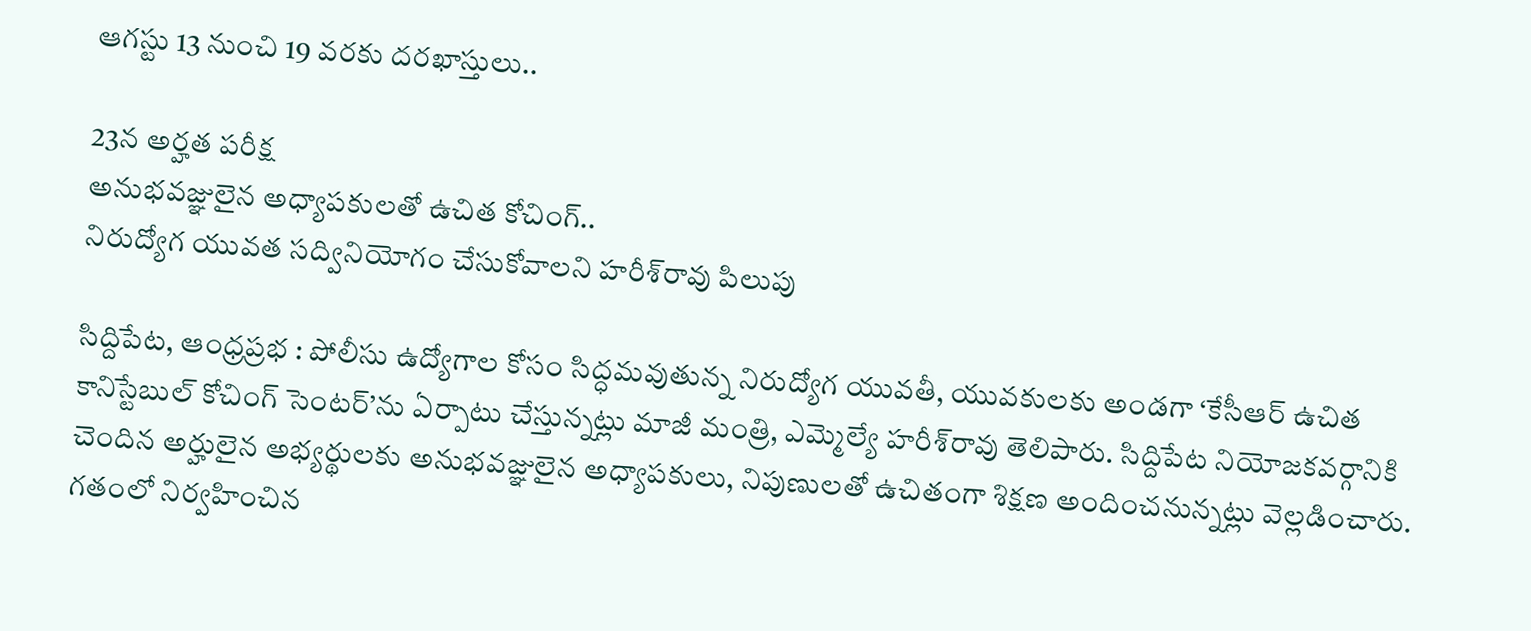ఆగస్టు 13 నుంచి 19 వరకు దరఖాస్తులు..

23న అర్హత పరీక్ష
అనుభవజ్ఞులైన అధ్యాపకులతో ఉచిత కోచింగ్‌..
నిరుద్యోగ యువత సద్వినియోగం చేసుకోవాలని హరీశ్‌రావు పిలుపు

సిద్దిపేట, ఆంధ్ర‌ప్ర‌భ : పోలీసు ఉద్యోగాల కోసం సిద్ధమవుతున్న నిరుద్యోగ యువతీ, యువకులకు అండగా ‘కేసీఆర్ ఉచిత కానిస్టేబుల్ కోచింగ్ సెంటర్’ను ఏర్పాటు చేస్తున్నట్లు మాజీ మంత్రి, ఎమ్మెల్యే హరీశ్‌రావు తెలిపారు. సిద్దిపేట నియోజకవర్గానికి చెందిన అర్హులైన అభ్యర్థులకు అనుభవజ్ఞులైన అధ్యాపకులు, నిపుణులతో ఉచితంగా శిక్షణ అందించనున్నట్లు వెల్లడించారు. గతంలో నిర్వహించిన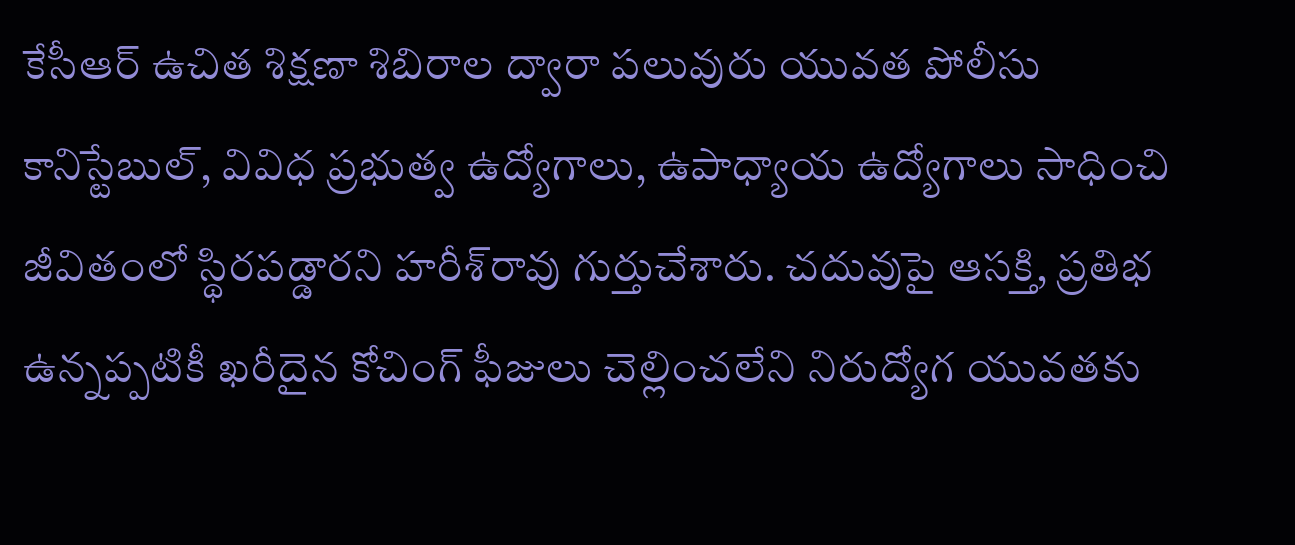కేసీఆర్ ఉచిత శిక్షణా శిబిరాల ద్వారా పలువురు యువత పోలీసు కానిస్టేబుల్, వివిధ ప్రభుత్వ ఉద్యోగాలు, ఉపాధ్యాయ ఉద్యోగాలు సాధించి జీవితంలో స్థిరపడ్డారని హరీశ్‌రావు గుర్తుచేశారు. చదువుపై ఆసక్తి, ప్రతిభ ఉన్నప్పటికీ ఖరీదైన కోచింగ్‌ ఫీజులు చెల్లించలేని నిరుద్యోగ యువతకు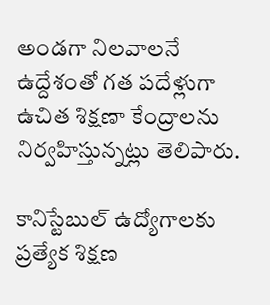అండగా నిలవాలనే ఉద్దేశంతో గత పదేళ్లుగా ఉచిత శిక్షణా కేంద్రాలను నిర్వహిస్తున్నట్లు తెలిపారు.

కానిస్టేబుల్ ఉద్యోగాలకు ప్రత్యేక శిక్షణ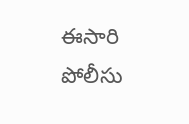ఈసారి పోలీసు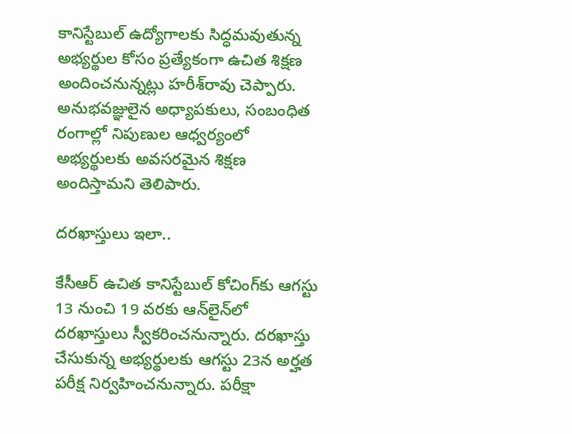కానిస్టేబుల్ ఉద్యోగాలకు సిద్ధమవుతున్న అభ్యర్థుల కోసం ప్రత్యేకంగా ఉచిత శిక్షణ అందించనున్నట్లు హరీశ్‌రావు చెప్పారు. అనుభవజ్ఞులైన అధ్యాపకులు, సంబంధిత రంగాల్లో నిపుణుల ఆధ్వర్యంలో అభ్యర్థులకు అవసరమైన శిక్షణ అందిస్తామని తెలిపారు.

దరఖాస్తులు ఇలా..

కేసీఆర్ ఉచిత కానిస్టేబుల్ కోచింగ్‌కు ఆగస్టు 13 నుంచి 19 వరకు ఆన్‌లైన్‌లో దరఖాస్తులు స్వీకరించనున్నారు. దరఖాస్తు చేసుకున్న అభ్యర్థులకు ఆగస్టు 23న అర్హత పరీక్ష నిర్వహించనున్నారు. పరీక్షా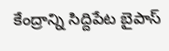కేంద్రాన్ని సిద్దిపేట బైపాస్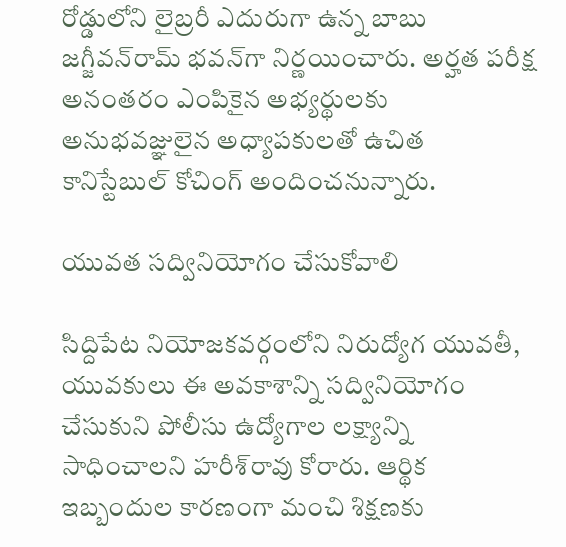రోడ్డులోని లైబ్రరీ ఎదురుగా ఉన్న బాబు జగ్జీవన్‌రామ్ భవన్‌గా నిర్ణయించారు. అర్హత పరీక్ష అనంతరం ఎంపికైన అభ్యర్థులకు అనుభవజ్ఞులైన అధ్యాపకులతో ఉచిత కానిస్టేబుల్ కోచింగ్‌ అందించనున్నారు.

యువత సద్వినియోగం చేసుకోవాలి

సిద్దిపేట నియోజకవర్గంలోని నిరుద్యోగ యువతీ, యువకులు ఈ అవకాశాన్ని సద్వినియోగం చేసుకుని పోలీసు ఉద్యోగాల లక్ష్యాన్ని సాధించాలని హరీశ్‌రావు కోరారు. ఆర్థిక ఇబ్బందుల కారణంగా మంచి శిక్షణకు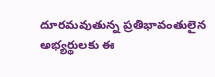దూరమవుతున్న ప్రతిభావంతులైన అభ్యర్థులకు ఈ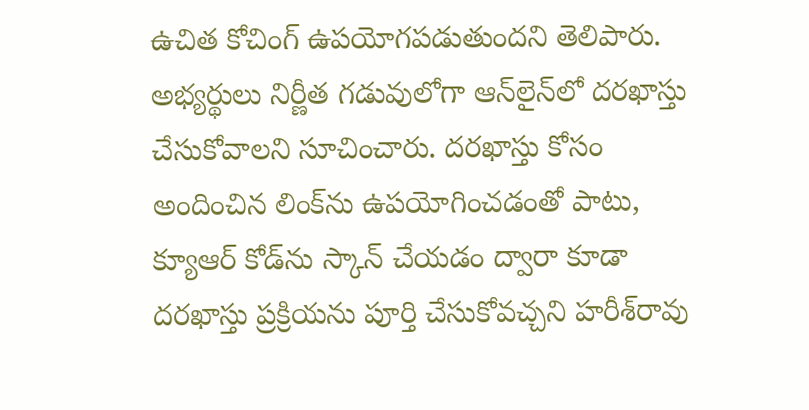ఉచిత కోచింగ్‌ ఉపయోగపడుతుందని తెలిపారు. అభ్యర్థులు నిర్ణీత గడువులోగా ఆన్‌లైన్‌లో దరఖాస్తు చేసుకోవాలని సూచించారు. దరఖాస్తు కోసం అందించిన లింక్‌ను ఉపయోగించడంతో పాటు, క్యూఆర్ కోడ్‌ను స్కాన్ చేయడం ద్వారా కూడా దరఖాస్తు ప్రక్రియను పూర్తి చేసుకోవచ్చని హరీశ్‌రావు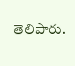తెలిపారు.